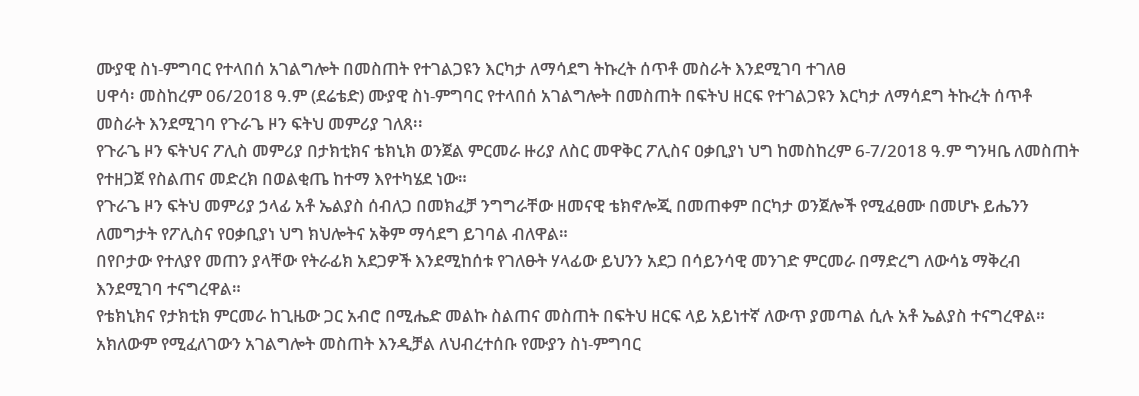ሙያዊ ስነ-ምግባር የተላበሰ አገልግሎት በመስጠት የተገልጋዩን እርካታ ለማሳደግ ትኩረት ሰጥቶ መስራት እንደሚገባ ተገለፀ
ሀዋሳ፡ መስከረም 06/2018 ዓ.ም (ደሬቴድ) ሙያዊ ስነ-ምግባር የተላበሰ አገልግሎት በመስጠት በፍትህ ዘርፍ የተገልጋዩን እርካታ ለማሳደግ ትኩረት ሰጥቶ መስራት እንደሚገባ የጉራጌ ዞን ፍትህ መምሪያ ገለጸ፡፡
የጉራጌ ዞን ፍትህና ፖሊስ መምሪያ በታክቲክና ቴክኒክ ወንጀል ምርመራ ዙሪያ ለስር መዋቅር ፖሊስና ዐቃቢያነ ህግ ከመስከረም 6-7/2018 ዓ.ም ግንዛቤ ለመስጠት የተዘጋጀ የስልጠና መድረክ በወልቂጤ ከተማ እየተካሄደ ነው።
የጉራጌ ዞን ፍትህ መምሪያ ኃላፊ አቶ ኤልያስ ሰብለጋ በመክፈቻ ንግግራቸው ዘመናዊ ቴክኖሎጂ በመጠቀም በርካታ ወንጀሎች የሚፈፀሙ በመሆኑ ይሔንን ለመግታት የፖሊስና የዐቃቢያነ ህግ ክህሎትና አቅም ማሳደግ ይገባል ብለዋል።
በየቦታው የተለያየ መጠን ያላቸው የትራፊክ አደጋዎች እንደሚከሰቱ የገለፁት ሃላፊው ይህንን አደጋ በሳይንሳዊ መንገድ ምርመራ በማድረግ ለውሳኔ ማቅረብ እንደሚገባ ተናግረዋል።
የቴክኒክና የታክቲክ ምርመራ ከጊዜው ጋር አብሮ በሚሔድ መልኩ ስልጠና መስጠት በፍትህ ዘርፍ ላይ አይነተኛ ለውጥ ያመጣል ሲሉ አቶ ኤልያስ ተናግረዋል።
አክለውም የሚፈለገውን አገልግሎት መስጠት እንዲቻል ለህብረተሰቡ የሙያን ስነ-ምግባር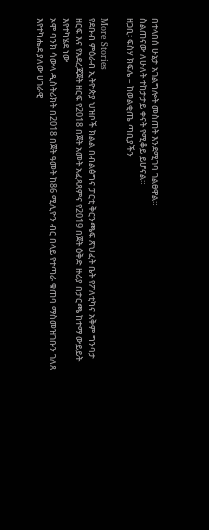በተላበሰ ሁኔታ አገልግሎት መስጠት እንደሚገባ ገልፀዋል።
ስልጠናው ለሁለት ተከታታይ ቀናት የሚቆይ ይሆናል።
ዘጋቢ፡ ፍስሃ ክፍሌ – ከወልቂጤ ጣቢያችን

More Stories
የደቡብ ምዕራብ ኢትዮጵያ ህዝቦች ክልል በብልፅግና ፓርቲ ቅርንጫፍ ጽህፈት ቤት የፖለቲካና አቅም ግንባታ ዘርፍ እና የአደረጃጀት ዘርፍ የ2018 በጀት አመት አፈጻጸምና የ2019 በጀት ዕቅድ ዙሪያ በታርጫ ከተማ ውይይት እየተካሄደ ነው
ኦሞ ባንክ ሳውላ ዲስትሪክት በ2018 በጀት ዓመት ከ86 ሚሊዮን ብር በላይ የተጣራ ቁጠባ ማስመዝገቡን ገለጸ
እየተካሔደ ያለው ሀገራዊ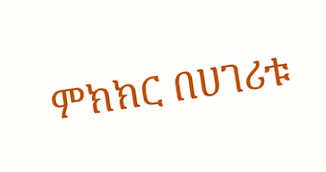ምክክር በሀገሪቱ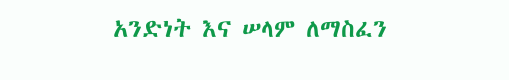አንድነት እና ሠላም ለማስፈን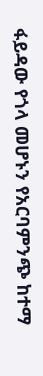ፋይዳው የጎላ መሆኑን የአርባምንጭ ከተማ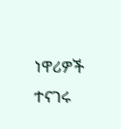ነዋሪዎች ተናገሩ